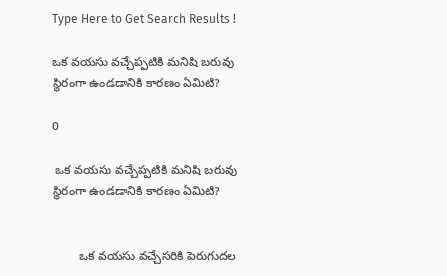Type Here to Get Search Results !

ఒక వయసు వచ్చేప్పటికి మనిషి బరువు స్థిరంగా ఉండడానికి కారణం ఏమిటి?

0

 ఒక వయసు వచ్చేప్పటికి మనిషి బరువు స్థిరంగా ఉండడానికి కారణం ఏమిటి?


        ఒక వయసు వచ్చేసరికి పెరుగుదల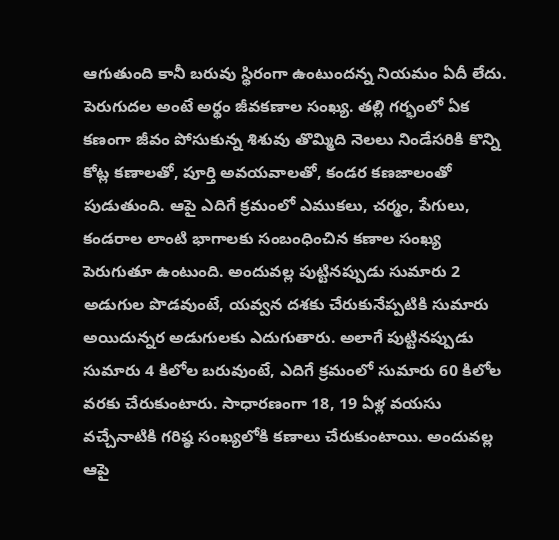ఆగుతుంది కానీ బరువు స్థిరంగా ఉంటుందన్న నియమం ఏదీ లేదు. పెరుగుదల అంటే అర్థం జీవకణాల సంఖ్య. తల్లి గర్భంలో ఏక కణంగా జీవం పోసుకున్న శిశువు తొమ్మిది నెలలు నిండేసరికి కొన్ని కోట్ల కణాలతో, పూర్తి అవయవాలతో, కండర కణజాలంతో పుడుతుంది. ఆపై ఎదిగే క్రమంలో ఎముకలు, చర్మం, పేగులు, కండరాల లాంటి భాగాలకు సంబంధించిన కణాల సంఖ్య పెరుగుతూ ఉంటుంది. అందువల్ల పుట్టినప్పుడు సుమారు 2 అడుగుల పొడవుంటే, యవ్వన దశకు చేరుకునేప్పటికి సుమారు అయిదున్నర అడుగులకు ఎదుగుతారు. అలాగే పుట్టినప్పుడు సుమారు 4 కిలోల బరువుంటే, ఎదిగే క్రమంలో సుమారు 60 కిలోల వరకు చేరుకుంటారు. సాధారణంగా 18, 19 ఏళ్ల వయసు వచ్చేనాటికి గరిష్ఠ సంఖ్యలోకి కణాలు చేరుకుంటాయి. అందువల్ల ఆపై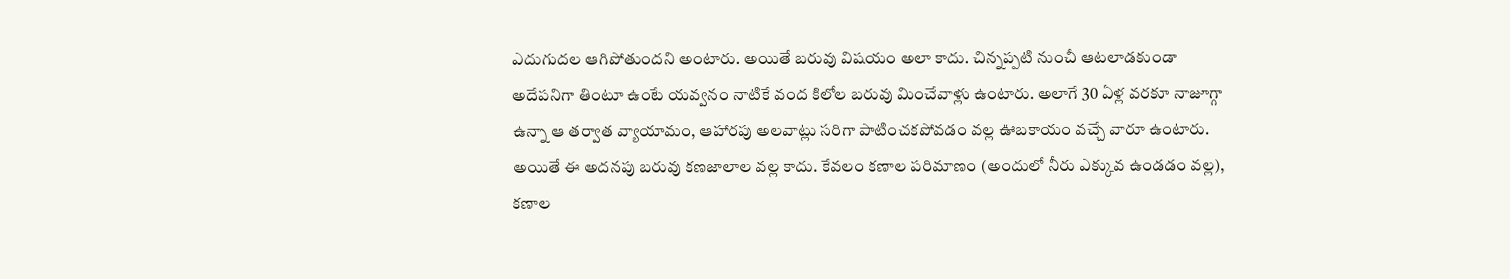ఎదుగుదల ఆగిపోతుందని అంటారు. అయితే బరువు విషయం అలా కాదు. చిన్నప్పటి నుంచీ ఆటలాడకుండా అదేపనిగా తింటూ ఉంటే యవ్వనం నాటికే వంద కిలోల బరువు మించేవాళ్లు ఉంటారు. అలాగే 30 ఏళ్ల వరకూ నాజూగ్గా ఉన్నా ఆ తర్వాత వ్యాయామం, ఆహారపు అలవాట్లు సరిగా పాటించకపోవడం వల్ల ఊబకాయం వచ్చే వారూ ఉంటారు. అయితే ఈ అదనపు బరువు కణజాలాల వల్ల కాదు. కేవలం కణాల పరిమాణం (అందులో నీరు ఎక్కువ ఉండడం వల్ల), కణాల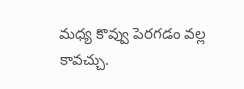మధ్య కొవ్వు పెరగడం వల్ల కావచ్చు.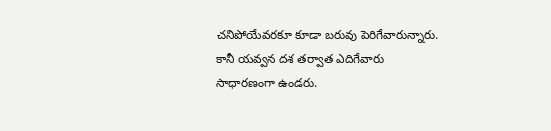చనిపోయేవరకూ కూడా బరువు పెరిగేవారున్నారు. కానీ యవ్వన దశ తర్వాత ఎదిగేవారు సాధారణంగా ఉండరు.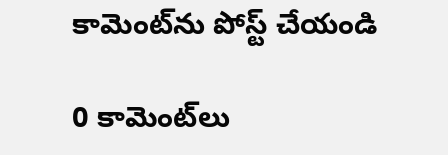కామెంట్‌ను పోస్ట్ చేయండి

0 కామెంట్‌లు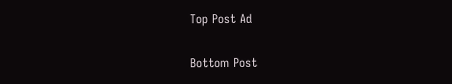Top Post Ad

Bottom Post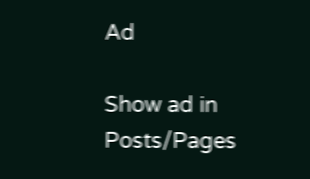Ad

Show ad in Posts/Pages